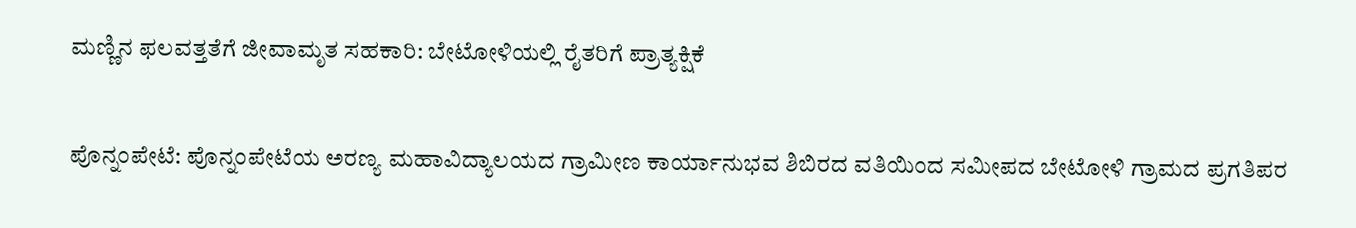ಮಣ್ಣಿನ ಫಲವತ್ತತೆಗೆ ಜೀವಾಮೃತ ಸಹಕಾರಿ: ಬೇಟೋಳಿಯಲ್ಲಿ ರೈತರಿಗೆ ಪ್ರಾತ್ಯಕ್ಷಿಕೆ

ಪೊನ್ನಂಪೇಟೆ: ಪೊನ್ನಂಪೇಟೆಯ ಅರಣ್ಯ ಮಹಾವಿದ್ಯಾಲಯದ ಗ್ರಾಮೀಣ ಕಾರ್ಯಾನುಭವ ಶಿಬಿರದ ವತಿಯಿಂದ ಸಮೀಪದ ಬೇಟೋಳಿ ಗ್ರಾಮದ ಪ್ರಗತಿಪರ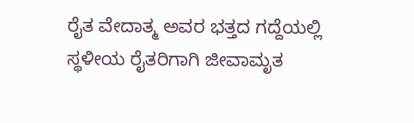ರೈತ ವೇದಾತ್ಮ ಅವರ ಭತ್ತದ ಗದ್ದೆಯಲ್ಲಿ ಸ್ಥಳೀಯ ರೈತರಿಗಾಗಿ ಜೀವಾಮೃತ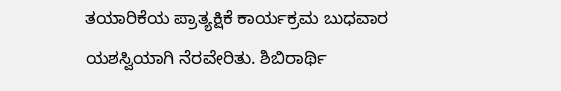ತಯಾರಿಕೆಯ ಪ್ರಾತ್ಯಕ್ಷಿಕೆ ಕಾರ್ಯಕ್ರಮ ಬುಧವಾರ ಯಶಸ್ವಿಯಾಗಿ ನೆರವೇರಿತು. ಶಿಬಿರಾರ್ಥಿ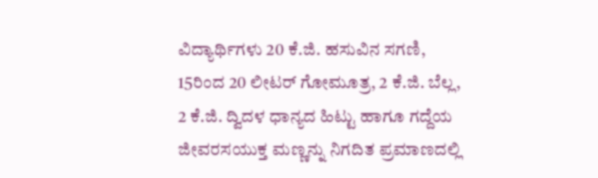ವಿದ್ಯಾರ್ಥಿಗಳು 20 ಕೆ.ಜಿ. ಹಸುವಿನ ಸಗಣಿ, 15ರಿಂದ 20 ಲೀಟರ್ ಗೋಮೂತ್ರ, 2 ಕೆ.ಜಿ. ಬೆಲ್ಲ, 2 ಕೆ.ಜಿ. ದ್ವಿದಳ ಧಾನ್ಯದ ಹಿಟ್ಟು ಹಾಗೂ ಗದ್ದೆಯ ಜೀವರಸಯುಕ್ತ ಮಣ್ಣನ್ನು ನಿಗದಿತ ಪ್ರಮಾಣದಲ್ಲಿ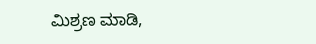ಮಿಶ್ರಣ ಮಾಡಿ,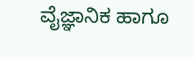ವೈಜ್ಞಾನಿಕ ಹಾಗೂ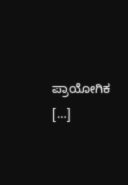ಪ್ರಾಯೋಗಿಕ […]